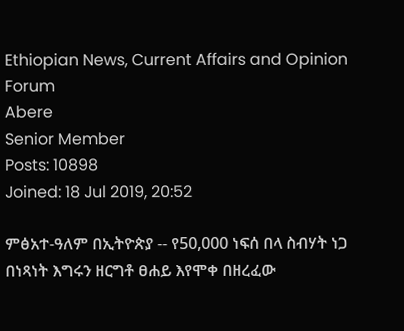Ethiopian News, Current Affairs and Opinion Forum
Abere
Senior Member
Posts: 10898
Joined: 18 Jul 2019, 20:52

ምፅአተ-ዓለም በኢትዮጵያ -- የ50,000 ነፍሰ በላ ስብሃት ነጋ በነጻነት እግሩን ዘርግቶ ፀሐይ እየሞቀ በዘረፈው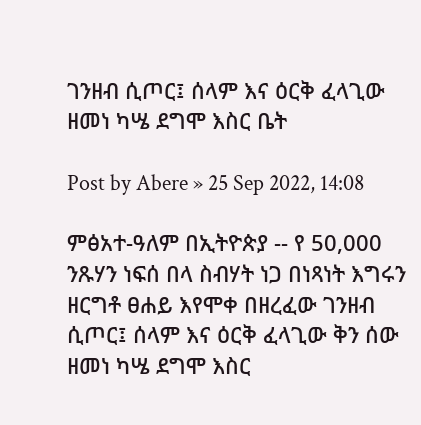ገንዘብ ሲጦር፤ ሰላም እና ዕርቅ ፈላጊው ዘመነ ካሤ ደግሞ እስር ቤት

Post by Abere » 25 Sep 2022, 14:08

ምፅአተ-ዓለም በኢትዮጵያ -- የ 50,000 ንጹሃን ነፍሰ በላ ስብሃት ነጋ በነጻነት እግሩን ዘርግቶ ፀሐይ እየሞቀ በዘረፈው ገንዘብ ሲጦር፤ ሰላም እና ዕርቅ ፈላጊው ቅን ሰው ዘመነ ካሤ ደግሞ እስር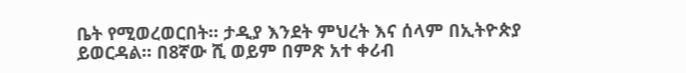ቤት የሚወረወርበት። ታዲያ እንደት ምህረት እና ሰላም በኢትዮጵያ ይወርዳል። በ8ኛው ሺ ወይም በምጽ አተ ቀሪብ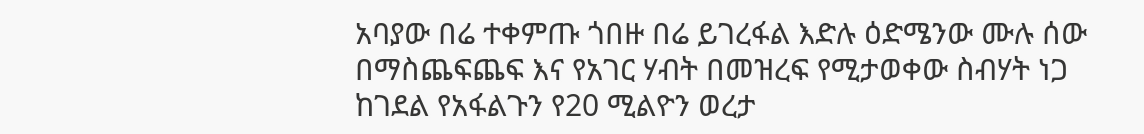አባያው በሬ ተቀምጡ ጎበዙ በሬ ይገረፋል እድሉ ዕድሜንው ሙሉ ሰው በማስጨፍጨፍ እና የአገር ሃብት በመዝረፍ የሚታወቀው ስብሃት ነጋ ከገደል የአፋልጉን የ20 ሚልዮን ወረታ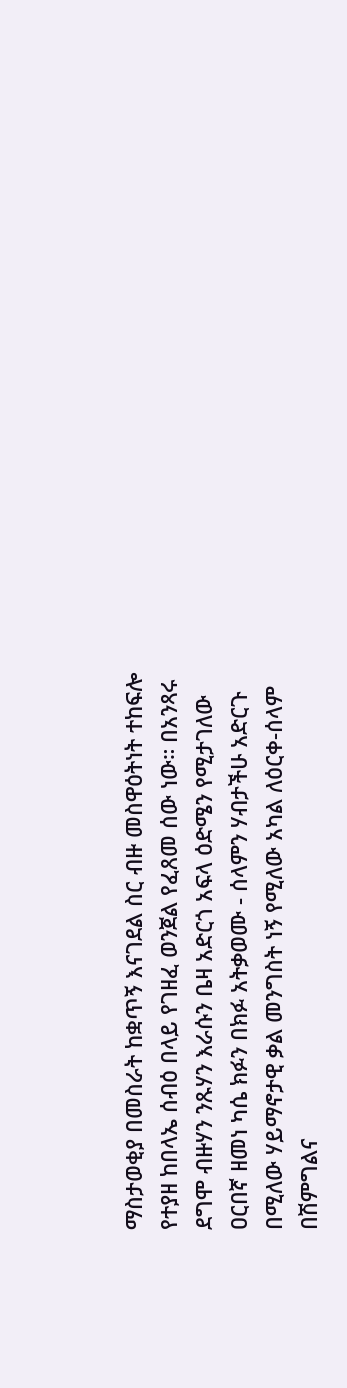ማስታወቂያ በመስራት ከቋጥኝ እናገደል ስር ብዙ መስዋዕትነት ተከፍሎ የተያዘ ከበላኤ ሰብዕ በላይ የገዘፈ ወንጀል የፈጸመ ሰው ነው። በአንጻሩ ደግሞ ብዙሃን ንጹሃን እራሱን ቤዛ አድርጎ አፍላ ዕድሜን የሚታገለው ዐርበኛ ዘመነ ካሴ ክፉን በክፉ አትቃወሙ - ሰላምን ሃብታችሁ አድርጉ በሚለው ሃይማኖታዊ ቃል መንግስት ነኝ የሚለው አካል ለዕርቀ-ሰላም በሽምግልና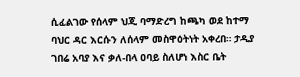ሲፈልገው የሰላም ህጂ ባማድረግ ከጫካ ወደ ከተማ ባህር ዳር እርሱን ለሰላም መስዋዕትነት አቀረበ። ታዲያ ገበሬ አባያ እና ቃለ-በላ ዐባይ ስለሆነ እስር ቤት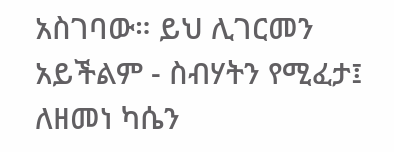አስገባው። ይህ ሊገርመን አይችልም - ስብሃትን የሚፈታ፤ ለዘመነ ካሴን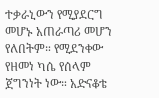ተቃራኒውን የሚያደርግ መሆኑ አጠራጣሪ መሆን የለበትም። የሚደንቀው የዘመነ ካሴ የሰላም ጀግንነት ነው። አድናቆቴ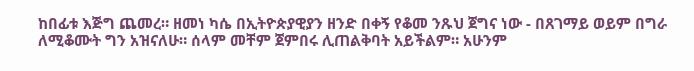ከበፊቱ እጅግ ጨመረ። ዘመነ ካሴ በኢትዮጵያዊያን ዘንድ በቀኝ የቆመ ንጹህ ጀግና ነው - በጸገማይ ወይም በግራ ለሚቆሙት ግን አዝናለሁ። ሰላም መቸም ጀምበሩ ሊጠልቅባት አይችልም። አሁንም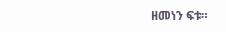ዘመነን ፍቱ።